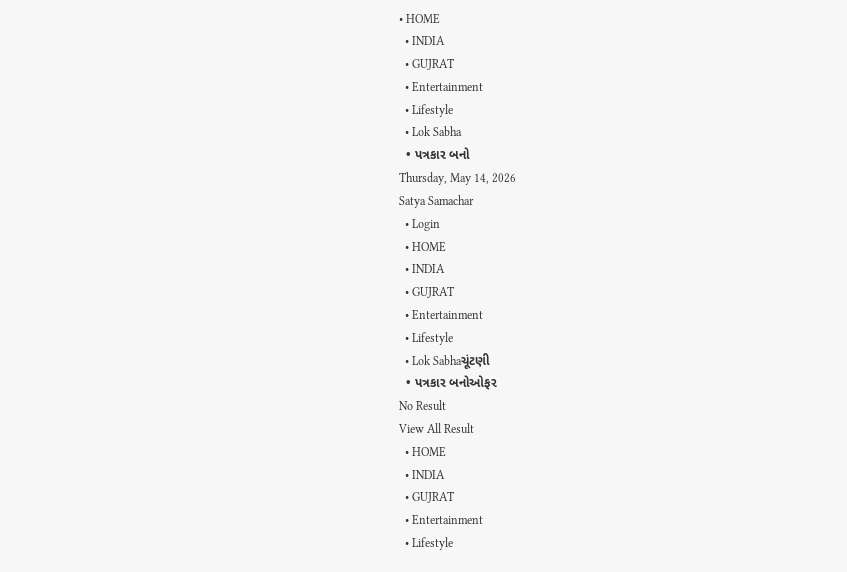• HOME
  • INDIA
  • GUJRAT
  • Entertainment
  • Lifestyle
  • Lok Sabha
  • પત્રકાર બનો
Thursday, May 14, 2026
Satya Samachar
  • Login
  • HOME
  • INDIA
  • GUJRAT
  • Entertainment
  • Lifestyle
  • Lok Sabhaચૂંટણી
  • પત્રકાર બનોઓફર
No Result
View All Result
  • HOME
  • INDIA
  • GUJRAT
  • Entertainment
  • Lifestyle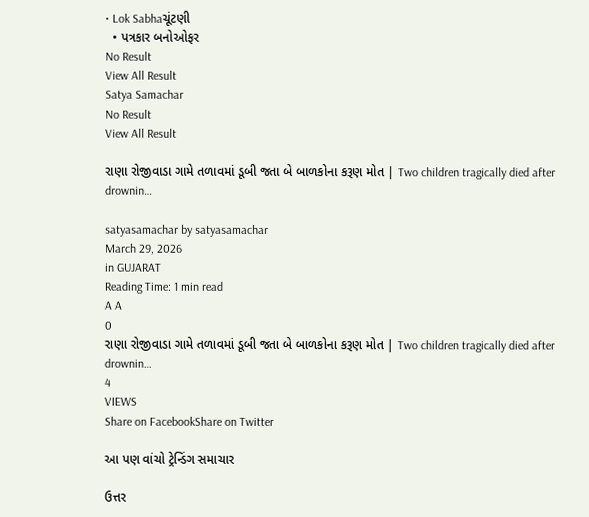• Lok Sabhaચૂંટણી
  • પત્રકાર બનોઓફર
No Result
View All Result
Satya Samachar
No Result
View All Result

રાણા રોજીવાડા ગામે તળાવમાં ડૂબી જતા બે બાળકોના કરૂણ મોત | Two children tragically died after drownin…

satyasamachar by satyasamachar
March 29, 2026
in GUJARAT
Reading Time: 1 min read
A A
0
રાણા રોજીવાડા ગામે તળાવમાં ડૂબી જતા બે બાળકોના કરૂણ મોત | Two children tragically died after drownin…
4
VIEWS
Share on FacebookShare on Twitter

આ પણ વાંચો ટ્રેન્ડિંગ સમાચાર

ઉત્તર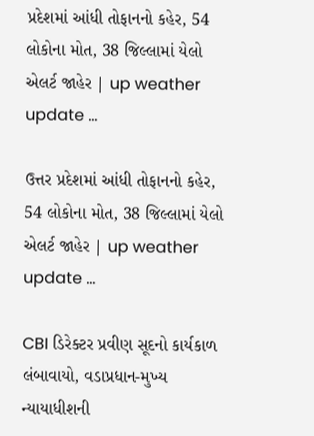પ્રદેશમાં આંધી તોફાનનો કહેર, 54 લોકોના મોત, 38 જિલ્લામાં યેલો એલર્ટ જાહેર | up weather update …

ઉત્તર પ્રદેશમાં આંધી તોફાનનો કહેર, 54 લોકોના મોત, 38 જિલ્લામાં યેલો એલર્ટ જાહેર | up weather update …

CBI ડિરેક્ટર પ્રવીણ સૂદનો કાર્યકાળ લંબાવાયો, વડાપ્રધાન-મુખ્ય ન્યાયાધીશની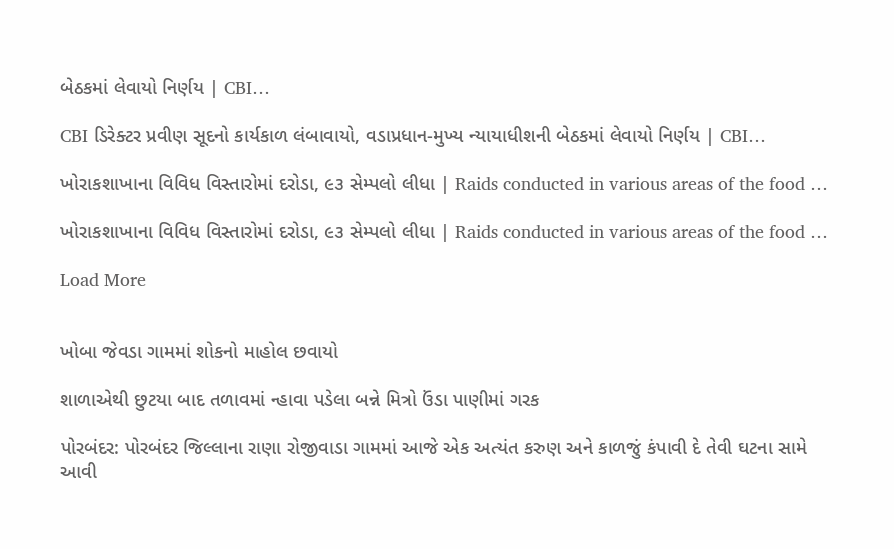બેઠકમાં લેવાયો નિર્ણય | CBI…

CBI ડિરેક્ટર પ્રવીણ સૂદનો કાર્યકાળ લંબાવાયો, વડાપ્રધાન-મુખ્ય ન્યાયાધીશની બેઠકમાં લેવાયો નિર્ણય | CBI…

ખોરાકશાખાના વિવિધ વિસ્તારોમાં દરોડા, ૯૩ સેમ્પલો લીધા | Raids conducted in various areas of the food …

ખોરાકશાખાના વિવિધ વિસ્તારોમાં દરોડા, ૯૩ સેમ્પલો લીધા | Raids conducted in various areas of the food …

Load More


ખોબા જેવડા ગામમાં શોકનો માહોલ છવાયો

શાળાએથી છુટયા બાદ તળાવમાં ન્હાવા પડેલા બન્ને મિત્રો ઉંડા પાણીમાં ગરક

પોરબંદર: પોરબંદર જિલ્લાના રાણા રોજીવાડા ગામમાં આજે એક અત્યંત કરુણ અને કાળજું કંપાવી દે તેવી ઘટના સામે આવી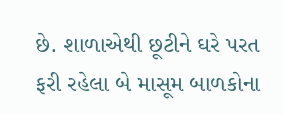છે. શાળાએથી છૂટીને ઘરે પરત ફરી રહેલા બે માસૂમ બાળકોના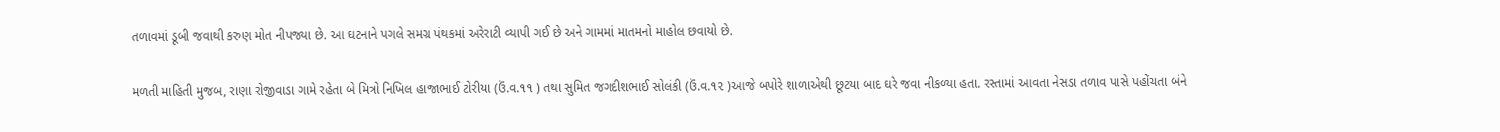તળાવમાં ડૂબી જવાથી કરુણ મોત નીપજ્યા છે. આ ઘટનાને પગલે સમગ્ર પંથકમાં અરેરાટી વ્યાપી ગઈ છે અને ગામમાં માતમનો માહોલ છવાયો છે.

મળતી માહિતી મુજબ, રાણા રોજીવાડા ગામે રહેતા બે મિત્રો નિખિલ હાજાભાઈ ટોરીયા (ઉં.વ.૧૧ ) તથા સુમિત જગદીશભાઈ સોલંકી (ઉં.વ.૧૨ )આજે બપોરે શાળાએથી છૂટયા બાદ ઘરે જવા નીકળ્યા હતા. રસ્તામાં આવતા નેસડા તળાવ પાસે પહોંચતા બંને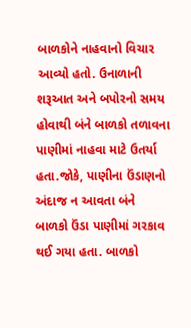બાળકોને નાહવાનો વિચાર આવ્યો હતો. ઉનાળાની શરૂઆત અને બપોરનો સમય હોવાથી બંને બાળકો તળાવના પાણીમાં નાહવા માટે ઉતર્યા હતા.જોકે, પાણીના ઉંડાણનો અંદાજ ન આવતા બંને બાળકો ઉંડા પાણીમાં ગરકાવ થઈ ગયા હતા. બાળકો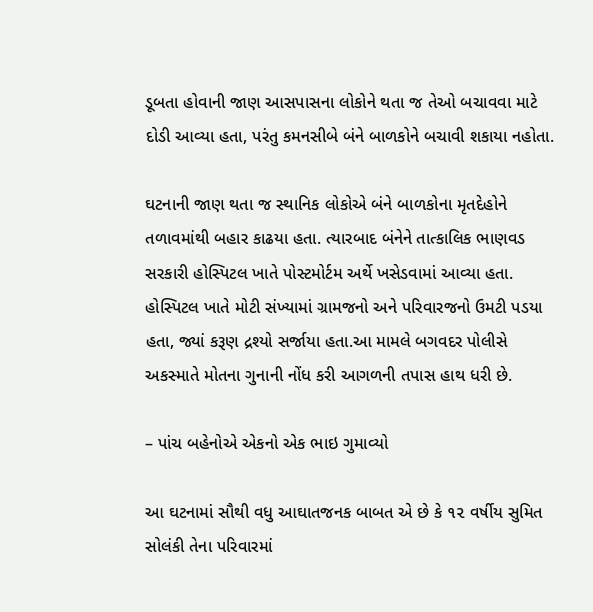ડૂબતા હોવાની જાણ આસપાસના લોકોને થતા જ તેઓ બચાવવા માટે દોડી આવ્યા હતા, પરંતુ કમનસીબે બંને બાળકોને બચાવી શકાયા નહોતા.

ઘટનાની જાણ થતા જ સ્થાનિક લોકોએ બંને બાળકોના મૃતદેહોને તળાવમાંથી બહાર કાઢયા હતા. ત્યારબાદ બંનેને તાત્કાલિક ભાણવડ સરકારી હોસ્પિટલ ખાતે પોસ્ટમોર્ટમ અર્થે ખસેડવામાં આવ્યા હતા. હોસ્પિટલ ખાતે મોટી સંખ્યામાં ગ્રામજનો અને પરિવારજનો ઉમટી પડયા હતા, જ્યાં કરૂણ દ્રશ્યો સર્જાયા હતા.આ મામલે બગવદર પોલીસે અકસ્માતે મોતના ગુનાની નોંધ કરી આગળની તપાસ હાથ ધરી છે.

– પાંચ બહેનોએ એકનો એક ભાઇ ગુમાવ્યો

આ ઘટનામાં સૌથી વધુ આઘાતજનક બાબત એ છે કે ૧૨ વર્ષીય સુમિત સોલંકી તેના પરિવારમાં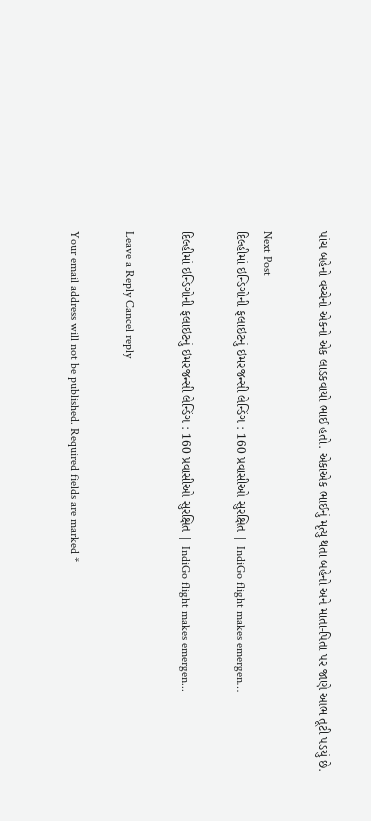પાંચ બહેનો વચ્ચેનો એકનો એક લાડકવાયો ભાઈ હતો. એકાએક ભાઈનું મૃત્યુ થતા બહેનો અને માતા-પિતા પર જાણે આભ તૂટી પડયું છે.

Next Post
દિલ્હીમાં ઇન્ડિગોની ફલાઇટનું ઇમરજન્સી લેન્ડિંગ : 160 પ્રવાસીઓ સુરક્ષિત | IndiGo flight makes emergen…

દિલ્હીમાં ઇન્ડિગોની ફલાઇટનું ઇમરજન્સી લેન્ડિંગ : 160 પ્રવાસીઓ સુરક્ષિત | IndiGo flight makes emergen...

Leave a Reply Cancel reply

Your email address will not be published. Required fields are marked *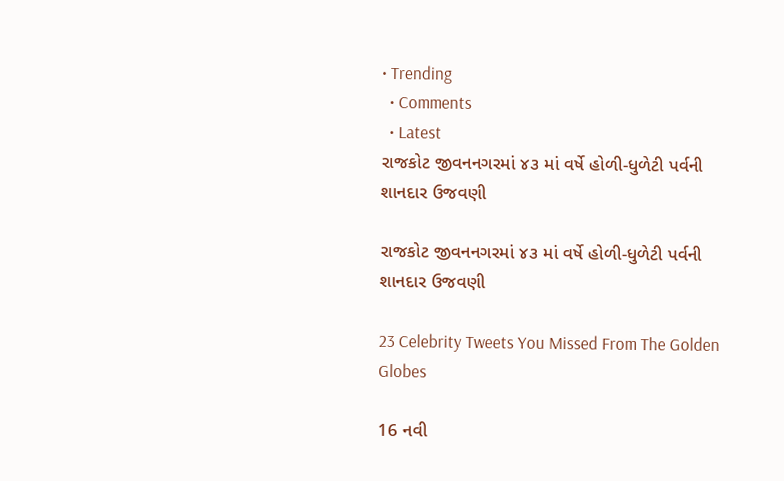• Trending
  • Comments
  • Latest
રાજકોટ જીવનનગરમાં ૪૩ માં વર્ષે હોળી-ધુળેટી પર્વની શાનદાર ઉજવણી

રાજકોટ જીવનનગરમાં ૪૩ માં વર્ષે હોળી-ધુળેટી પર્વની શાનદાર ઉજવણી

23 Celebrity Tweets You Missed From The Golden Globes

16 નવી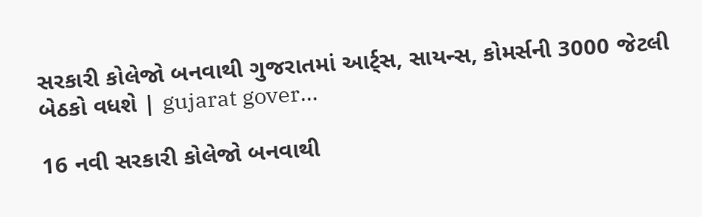સરકારી કોલેજો બનવાથી ગુજરાતમાં આર્ટ્સ, સાયન્સ, કોમર્સની 3000 જેટલી બેઠકો વધશે | gujarat gover…

16 નવી સરકારી કોલેજો બનવાથી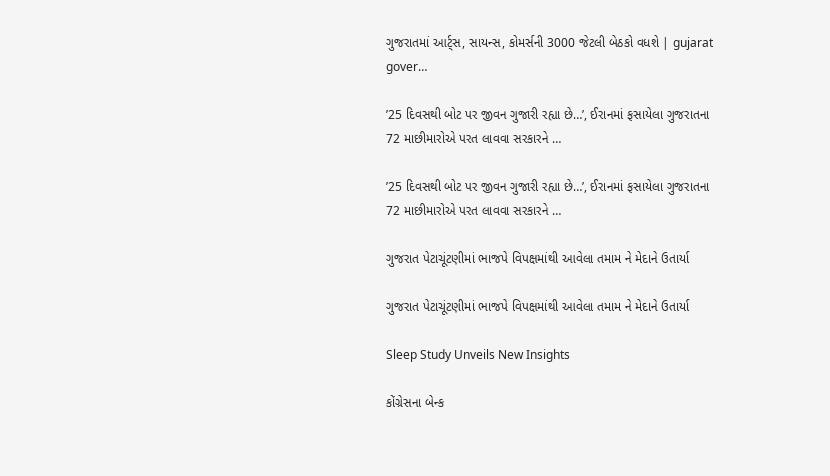ગુજરાતમાં આર્ટ્સ, સાયન્સ, કોમર્સની 3000 જેટલી બેઠકો વધશે | gujarat gover…

’25 દિવસથી બોટ પર જીવન ગુજારી રહ્યા છે…’, ઈરાનમાં ફસાયેલા ગુજરાતના 72 માછીમારોએ પરત લાવવા સરકારને …

’25 દિવસથી બોટ પર જીવન ગુજારી રહ્યા છે…’, ઈરાનમાં ફસાયેલા ગુજરાતના 72 માછીમારોએ પરત લાવવા સરકારને …

ગુજરાત પેટાચૂંટણીમાં ભાજપે વિપક્ષમાંથી આવેલા તમામ ને મેદાને ઉતાર્યા

ગુજરાત પેટાચૂંટણીમાં ભાજપે વિપક્ષમાંથી આવેલા તમામ ને મેદાને ઉતાર્યા

Sleep Study Unveils New Insights

કોંગ્રેસના બેન્ક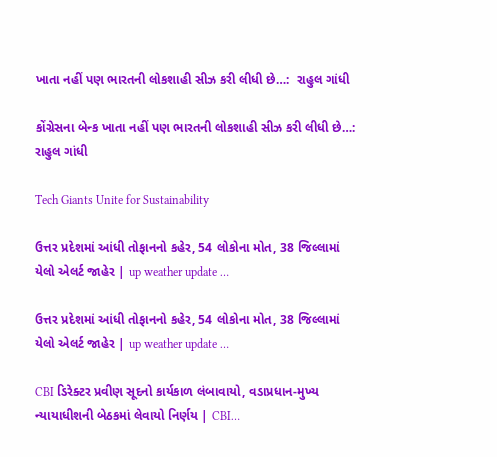ખાતા નહીં પણ ભારતની લોકશાહી સીઝ કરી લીધી છે…:  રાહુલ ગાંધી

કોંગ્રેસના બેન્ક ખાતા નહીં પણ ભારતની લોકશાહી સીઝ કરી લીધી છે…: રાહુલ ગાંધી

Tech Giants Unite for Sustainability

ઉત્તર પ્રદેશમાં આંધી તોફાનનો કહેર, 54 લોકોના મોત, 38 જિલ્લામાં યેલો એલર્ટ જાહેર | up weather update …

ઉત્તર પ્રદેશમાં આંધી તોફાનનો કહેર, 54 લોકોના મોત, 38 જિલ્લામાં યેલો એલર્ટ જાહેર | up weather update …

CBI ડિરેક્ટર પ્રવીણ સૂદનો કાર્યકાળ લંબાવાયો, વડાપ્રધાન-મુખ્ય ન્યાયાધીશની બેઠકમાં લેવાયો નિર્ણય | CBI…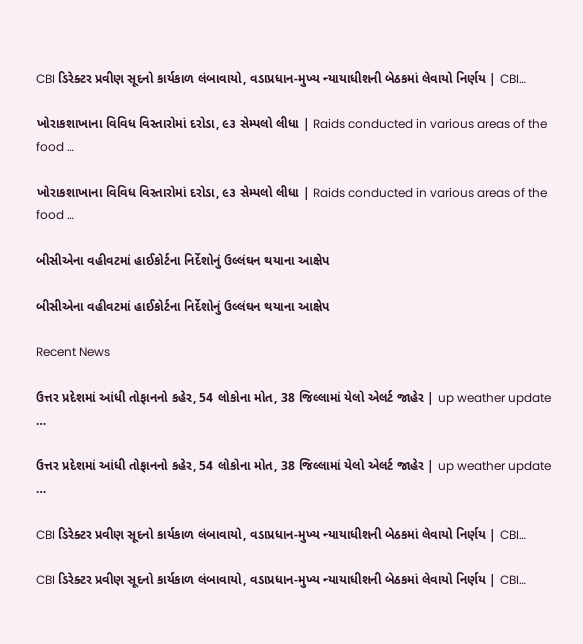CBI ડિરેક્ટર પ્રવીણ સૂદનો કાર્યકાળ લંબાવાયો, વડાપ્રધાન-મુખ્ય ન્યાયાધીશની બેઠકમાં લેવાયો નિર્ણય | CBI…

ખોરાકશાખાના વિવિધ વિસ્તારોમાં દરોડા, ૯૩ સેમ્પલો લીધા | Raids conducted in various areas of the food …

ખોરાકશાખાના વિવિધ વિસ્તારોમાં દરોડા, ૯૩ સેમ્પલો લીધા | Raids conducted in various areas of the food …

બીસીએના વહીવટમાં હાઈકોર્ટના નિર્દેશોનું ઉલ્લંઘન થયાના આક્ષેપ

બીસીએના વહીવટમાં હાઈકોર્ટના નિર્દેશોનું ઉલ્લંઘન થયાના આક્ષેપ

Recent News

ઉત્તર પ્રદેશમાં આંધી તોફાનનો કહેર, 54 લોકોના મોત, 38 જિલ્લામાં યેલો એલર્ટ જાહેર | up weather update …

ઉત્તર પ્રદેશમાં આંધી તોફાનનો કહેર, 54 લોકોના મોત, 38 જિલ્લામાં યેલો એલર્ટ જાહેર | up weather update …

CBI ડિરેક્ટર પ્રવીણ સૂદનો કાર્યકાળ લંબાવાયો, વડાપ્રધાન-મુખ્ય ન્યાયાધીશની બેઠકમાં લેવાયો નિર્ણય | CBI…

CBI ડિરેક્ટર પ્રવીણ સૂદનો કાર્યકાળ લંબાવાયો, વડાપ્રધાન-મુખ્ય ન્યાયાધીશની બેઠકમાં લેવાયો નિર્ણય | CBI…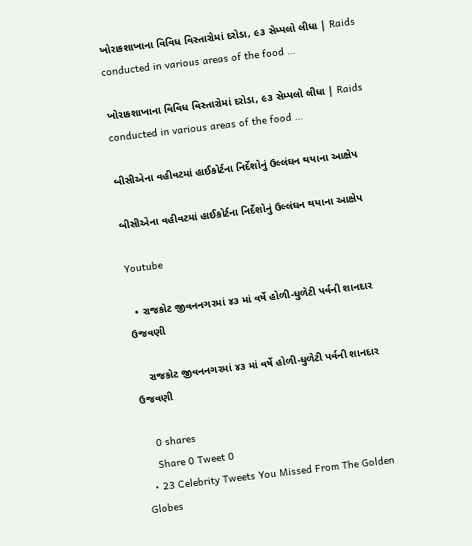ખોરાકશાખાના વિવિધ વિસ્તારોમાં દરોડા, ૯૩ સેમ્પલો લીધા | Raids conducted in various areas of the food …

ખોરાકશાખાના વિવિધ વિસ્તારોમાં દરોડા, ૯૩ સેમ્પલો લીધા | Raids conducted in various areas of the food …

બીસીએના વહીવટમાં હાઈકોર્ટના નિર્દેશોનું ઉલ્લંઘન થયાના આક્ષેપ

બીસીએના વહીવટમાં હાઈકોર્ટના નિર્દેશોનું ઉલ્લંઘન થયાના આક્ષેપ

Youtube

  • રાજકોટ જીવનનગરમાં ૪૩ માં વર્ષે હોળી-ધુળેટી પર્વની શાનદાર ઉજવણી

    રાજકોટ જીવનનગરમાં ૪૩ માં વર્ષે હોળી-ધુળેટી પર્વની શાનદાર ઉજવણી

    0 shares
    Share 0 Tweet 0
  • 23 Celebrity Tweets You Missed From The Golden Globes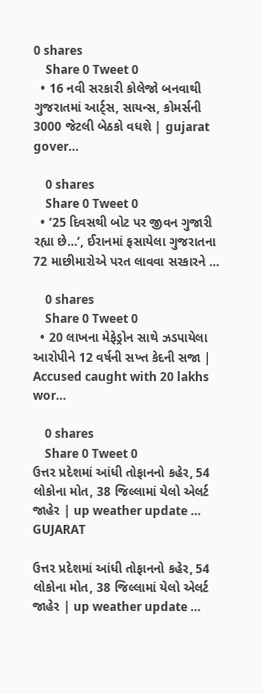0 shares
    Share 0 Tweet 0
  • 16 નવી સરકારી કોલેજો બનવાથી ગુજરાતમાં આર્ટ્સ, સાયન્સ, કોમર્સની 3000 જેટલી બેઠકો વધશે | gujarat gover…

    0 shares
    Share 0 Tweet 0
  • ’25 દિવસથી બોટ પર જીવન ગુજારી રહ્યા છે…’, ઈરાનમાં ફસાયેલા ગુજરાતના 72 માછીમારોએ પરત લાવવા સરકારને …

    0 shares
    Share 0 Tweet 0
  • 20 લાખના મેફેડ્રોન સાથે ઝડપાયેલા આરોપીને 12 વર્ષની સખ્ત કેદની સજા | Accused caught with 20 lakhs wor…

    0 shares
    Share 0 Tweet 0
ઉત્તર પ્રદેશમાં આંધી તોફાનનો કહેર, 54 લોકોના મોત, 38 જિલ્લામાં યેલો એલર્ટ જાહેર | up weather update …
GUJARAT

ઉત્તર પ્રદેશમાં આંધી તોફાનનો કહેર, 54 લોકોના મોત, 38 જિલ્લામાં યેલો એલર્ટ જાહેર | up weather update …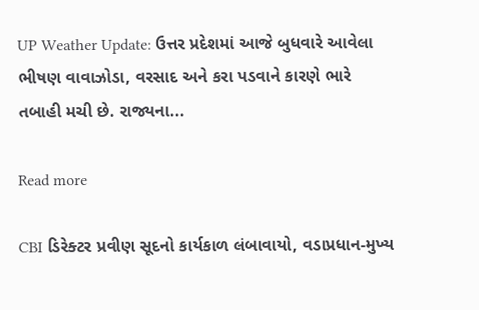UP Weather Update: ઉત્તર પ્રદેશમાં આજે બુધવારે આવેલા ભીષણ વાવાઝોડા, વરસાદ અને કરા પડવાને કારણે ભારે તબાહી મચી છે. રાજ્યના...

Read more

CBI ડિરેક્ટર પ્રવીણ સૂદનો કાર્યકાળ લંબાવાયો, વડાપ્રધાન-મુખ્ય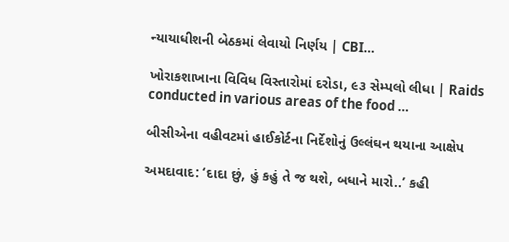ન્યાયાધીશની બેઠકમાં લેવાયો નિર્ણય | CBI…

ખોરાકશાખાના વિવિધ વિસ્તારોમાં દરોડા, ૯૩ સેમ્પલો લીધા | Raids conducted in various areas of the food …

બીસીએના વહીવટમાં હાઈકોર્ટના નિર્દેશોનું ઉલ્લંઘન થયાના આક્ષેપ

અમદાવાદ: ‘દાદા છું, હું કહું તે જ થશે, બધાને મારો..’ કહી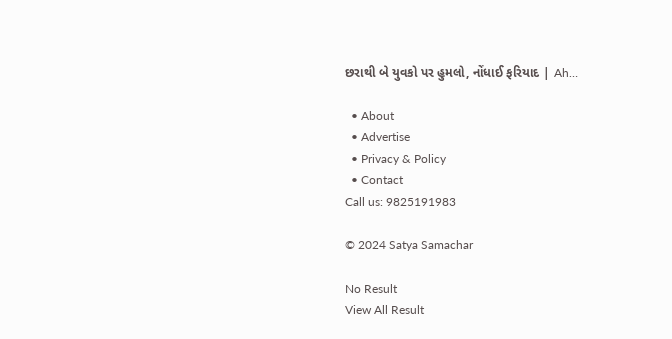છરાથી બે યુવકો પર હુમલો, નોંધાઈ ફરિયાદ | Ah…

  • About
  • Advertise
  • Privacy & Policy
  • Contact
Call us: 9825191983

© 2024 Satya Samachar

No Result
View All Result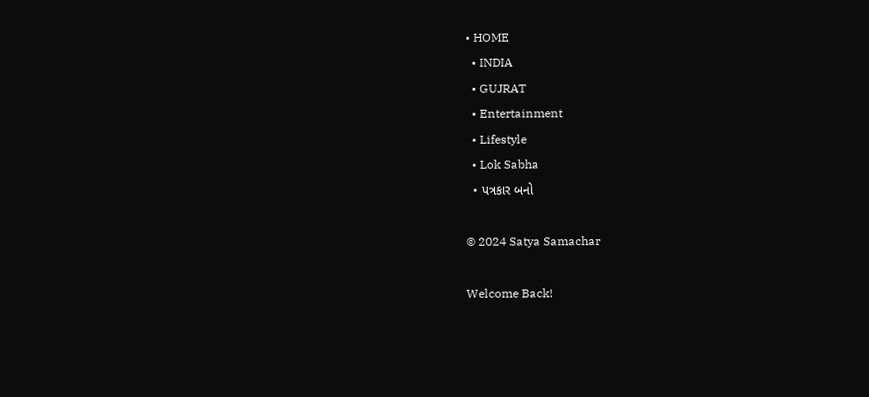• HOME
  • INDIA
  • GUJRAT
  • Entertainment
  • Lifestyle
  • Lok Sabha
  • પત્રકાર બનો

© 2024 Satya Samachar

Welcome Back!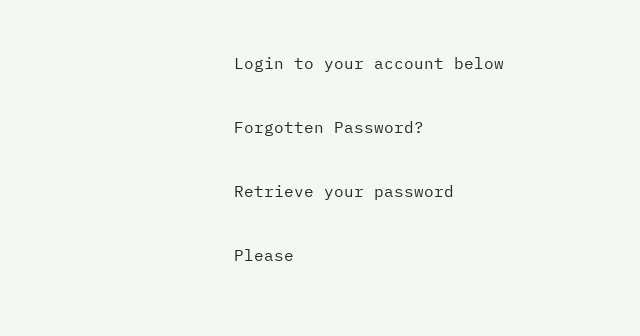Login to your account below

Forgotten Password?

Retrieve your password

Please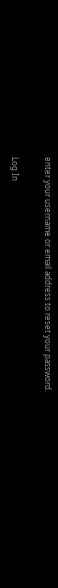enter your username or email address to reset your password.

Log In